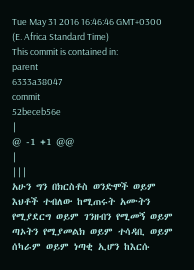Tue May 31 2016 16:46:46 GMT+0300 (E. Africa Standard Time)
This commit is contained in:
parent
6333a38047
commit
52beceb56e
|
@ -1 +1 @@
|
|||
አሁን ግን በክርስቶስ ወንድሞች ወይም እህቶች ተብለው ከሚጠሩት አሙትን የሚያደርግ ወይም ገንዘብን የሚመኝ ወይም ጣኦትን የሚያመልክ ወይም ተሳዳቢ ወይም ሰካራም ወይም ነጣቂ ኢሆን ከእርሱ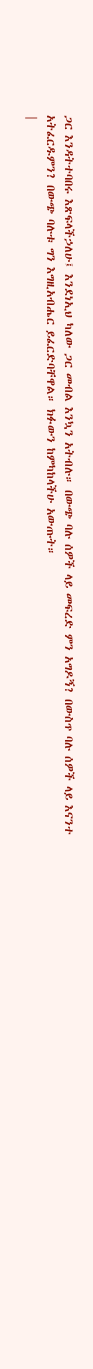ጋር እንዳትተባበሩ እጽፍላችኃለሁ፤ እንደነኢህ ካለው ጋር መብል እንኳን አትብሉ። በውጭ ባሉ ሰዎች ላይ መፍረድ ምን አግዶኝ? በውስጥ ባሉ ሰዎች ላይ እናንተ አትፈርዱምን? በውጭ ባሉቱ ግን እግዚአብሔር ይፈርድባቸዋል። ክፉውን ከምካከላችሁ አውጡት።
|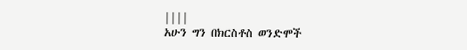||||
አሁን ግን በክርስቶስ ወንድሞች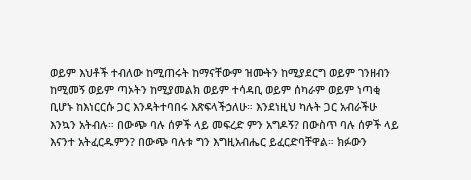ወይም እህቶች ተብለው ከሚጠሩት ከማናቸውም ዝሙትን ከሚያደርግ ወይም ገንዘብን ከሚመኝ ወይም ጣኦትን ከሚያመልክ ወይም ተሳዳቢ ወይም ሰካራም ወይም ነጣቂ ቢሆኑ ከእነርርሱ ጋር እንዳትተባበሩ እጽፍላችኃለሁ። እንደነዚህ ካሉት ጋር አብራችሁ እንኳን አትብሉ። በውጭ ባሉ ሰዎች ላይ መፍረድ ምን አግዶኝ? በውስጥ ባሉ ሰዎች ላይ እናንተ አትፈርዱምን? በውጭ ባሉቱ ግን እግዚአብሔር ይፈርድባቸዋል። ክፉውን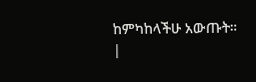ከምካከላችሁ አውጡት።
|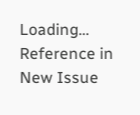Loading…
Reference in New Issue